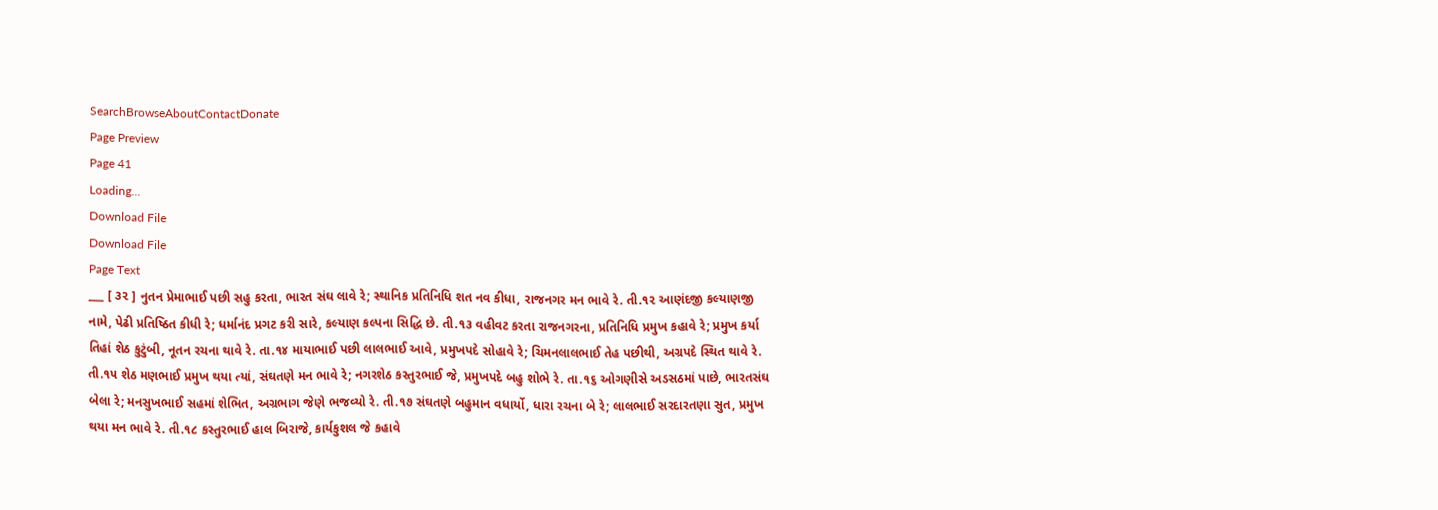SearchBrowseAboutContactDonate
Page Preview
Page 41
Loading...
Download File
Download File
Page Text
___ [ ૩૨ ] નુતન પ્રેમાભાઈ પછી સહુ કરતા, ભારત સંઘ લાવે રે; સ્થાનિક પ્રતિનિધિ શત નવ કીધા, રાજનગર મન ભાવે રે. તી.૧૨ આણંદજી કલ્યાણજી નામે, પેઢી પ્રતિષ્ઠિત કીધી રે; ધર્માનંદ પ્રગટ કરી સારે, કલ્યાણ કલ્પના સિદ્ધિ છે. તી.૧૩ વહીવટ કરતા રાજનગરના, પ્રતિનિધિ પ્રમુખ કહાવે રે; પ્રમુખ કર્યા તિહાં શેઠ કુટુંબી, નૂતન રચના થાવે રે. તા.૧૪ માયાભાઈ પછી લાલભાઈ આવે, પ્રમુખપદે સોહાવે રે; ચિમનલાલભાઈ તેહ પછીથી, અગ્રપદે સ્થિત થાવે રે. તી.૧૫ શેઠ મણભાઈ પ્રમુખ થયા ત્યાં, સંઘતણે મન ભાવે રે; નગરશેઠ કસ્તુરભાઈ જે, પ્રમુખપદે બહુ શોભે રે. તા.૧૬ ઓગણીસે અડસઠમાં પાછે, ભારતસંઘ બેલા રે; મનસુખભાઈ સહમાં શેભિત, અગ્રભાગ જેણે ભજવ્યો રે. તી.૧૭ સંઘતણે બહુમાન વધાર્યો, ધારા રચના બે રે; લાલભાઈ સરદારતણા સુત, પ્રમુખ થયા મન ભાવે રે. તી.૧૮ કસ્તુરભાઈ હાલ બિરાજે, કાર્યકુશલ જે કહાવે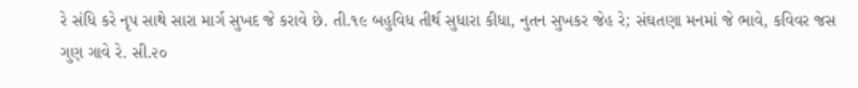રે સંધિ કરે નૃપ સાથે સારા માર્ગ સુખદ જે કરાવે છે. તી.૧૯ બહુવિધ તીર્થ સુધારા કીધા, નુતન સુખકર જેહ રે; સંઘતણા મનમાં જે ભાવે, કવિવર જસ ગુણ ગાવે રે. સી.૨૦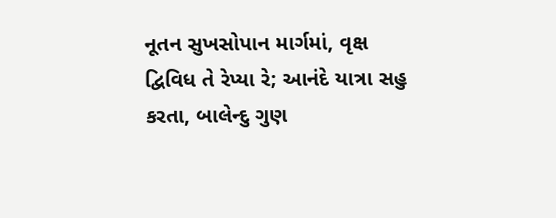નૂતન સુખસોપાન માર્ગમાં, વૃક્ષ દ્વિવિધ તે રેપ્યા રે; આનંદે યાત્રા સહુ કરતા, બાલેન્દુ ગુણ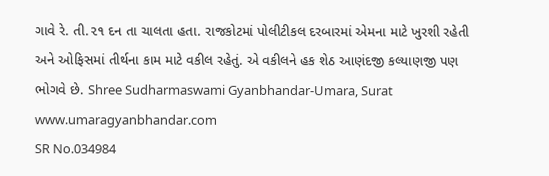ગાવે રે. તી.૨૧ દન તા ચાલતા હતા. રાજકોટમાં પોલીટીકલ દરબારમાં એમના માટે ખુરશી રહેતી અને ઓફિસમાં તીર્થના કામ માટે વકીલ રહેતું. એ વકીલને હક શેઠ આણંદજી કલ્યાણજી પણ ભોગવે છે. Shree Sudharmaswami Gyanbhandar-Umara, Surat www.umaragyanbhandar.com
SR No.034984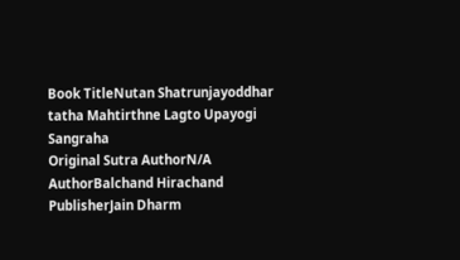Book TitleNutan Shatrunjayoddhar tatha Mahtirthne Lagto Upayogi Sangraha
Original Sutra AuthorN/A
AuthorBalchand Hirachand
PublisherJain Dharm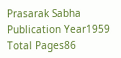Prasarak Sabha
Publication Year1959
Total Pages86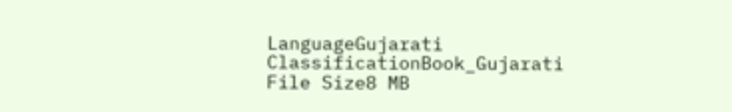LanguageGujarati
ClassificationBook_Gujarati
File Size8 MB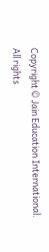Copyright © Jain Education International. All rights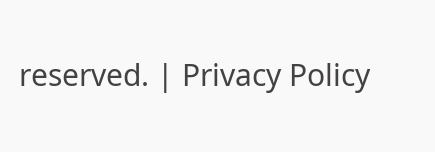reserved. | Privacy Policy